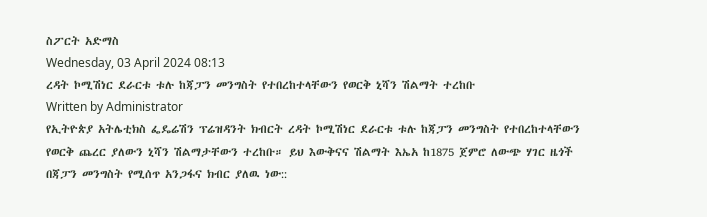ስፖርት አድማስ
Wednesday, 03 April 2024 08:13
ረዳት ኮሚሽነር ደራርቱ ቱሉ ከጃፓን መንግስት የተበረከተላቸውን የወርቅ ኒሻን ሽልማት ተረከቡ
Written by Administrator
የኢትዮጵያ አትሌቲክስ ፌዴሬሽን ፕሬዝዳንት ክብርት ረዳት ኮሚሽነር ደራርቱ ቱሉ ከጃፓን መንግስት የተበረከተላቸውን የወርቅ ጨረር ያለውን ኒሻን ሽልማታቸውን ተረከቡ። ይህ እውቅናና ሽልማት እኤአ ከ1875 ጀምሮ ለውጭ ሃገር ዜጎች በጃፓን መንግስት የሚሰጥ አንጋፋና ክብር ያለዉ ነው::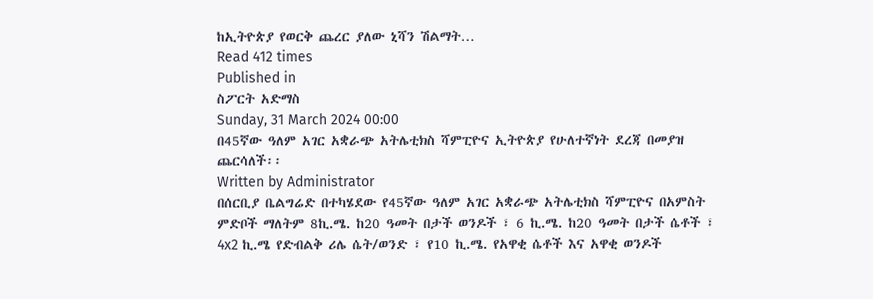ከኢትዮጵያ የወርቅ ጨረር ያለው ኒሻን ሽልማት…
Read 412 times
Published in
ስፖርት አድማስ
Sunday, 31 March 2024 00:00
በ45ኛው ዓለም አገር አቋራጭ አትሌቲክስ ሻምፒዮና ኢትዮጵያ የሁለተኛነት ደረጃ በመያዝ ጨርሳለች፡፡
Written by Administrator
በሰርቢያ ቤልግሬድ በተካሄደው የ45ኛው ዓለም አገር አቋራጭ አትሌቲክስ ሻምፒዮና በአምስት ምድቦች ማለትም 8ኪ.ሜ. ከ20 ዓመት በታች ወንዶች ፣ 6 ኪ.ሜ. ከ20 ዓመት በታች ሴቶች ፣ 4x2 ኪ.ሜ የድብልቅ ሪሌ ሴት/ወንድ ፣ የ10 ኪ.ሜ. የአዋቂ ሴቶች እና አዋቂ ወንዶች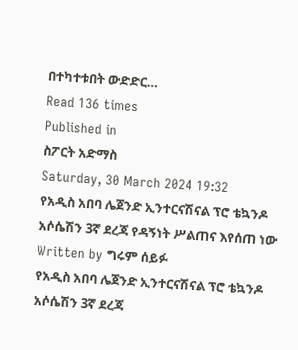በተካተቱበት ውድድር…
Read 136 times
Published in
ስፖርት አድማስ
Saturday, 30 March 2024 19:32
የአዲስ አበባ ሌጀንድ ኢንተርናሽናል ፕሮ ቴኳንዶ አሶሴሽን 3ኛ ደረጃ የዳኝነት ሥልጠና እየሰጠ ነው
Written by ግሩም ሰይፉ
የአዲስ አበባ ሌጀንድ ኢንተርናሽናል ፕሮ ቴኳንዶ አሶሴሽን 3ኛ ደረጃ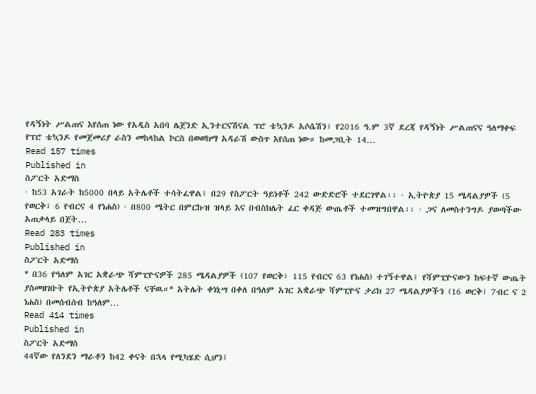የዳኝነት ሥልጠና እየሰጠ ነው የአዲስ አበባ ሌጀንድ ኢንተርናሽናል ፕሮ ቴኳንዶ አሶሴሽን፣ የ2016 ዓ.ም 3ኛ ደረጃ የዳኝነት ሥልጠናና ዓለማቀፍ የፕሮ ቴኳንዶ የመጀመሪያ ራስን መከላከል ኮርስ በወወክማ አዳራሽ ውስጥ እየሰጠ ነው። ከመጋቢት 14…
Read 157 times
Published in
ስፖርት አድማስ
· ከ53 አገራት ከ5000 በላይ አትሌቶች ተሳትፈዋል፤ በ29 የስፖርት ዓይነቶች 242 ውድድሮች ተደርገዋል፡፡ · ኢትዮጵያ 15 ሜዳልያዎች (5 የወርቅ፣ 6 የብርና 4 የነሐስ) · በ800 ሜትር በምርኩዝ ዝላይ እና በብስክሌት ፈር ቀዳጅ ውጤቶች ተመዝግበዋል፡፡ · ጋና ለመስተንግዶ ያወጣችው አጠቃላይ በጀት…
Read 283 times
Published in
ስፖርት አድማስ
* በ36 የዓለም አገር አቋራጭ ሻምፒዮናዎች 285 ሜዳልያዎች (107 የወርቅ፣ 115 የብርና 63 የነሐስ) ተገኝተዋል፤ የሻምፒዮናውን ከፍተኛ ውጤት ያስመዘገቡት የኢትዮጵያ አትሌቶች ናቸዉ።* አትሌት ቀነኒሣ በቀለ በዓለም አገር አቋራጭ ሻምፒዮና ታሪክ 27 ሜዳልያዎችን (16 ወርቅ፣ 7ብር ና 2 ነሐስ) በመሰብሰብ ከዓለም…
Read 414 times
Published in
ስፖርት አድማስ
44ኛው የለንደን ማራቶን ከ42 ቀናት በኋላ የሚካሄድ ሲሆን፤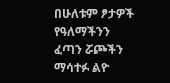በሁለቱም ፆታዎች የዓለማችንን ፈጣን ሯጮችን ማሳተፉ ልዮ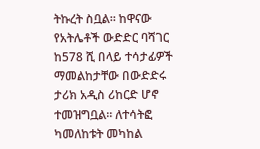ትኩረት ስቧል። ከዋናው የአትሌቶች ውድድር ባሻገር ከ578 ሺ በላይ ተሳታፊዎች ማመልከታቸው በውድድሩ ታሪክ አዲስ ሪከርድ ሆኖ ተመዝግቧል። ለተሳትፎ ካመለከቱት መካከል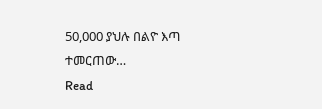50,000 ያህሉ በልዮ እጣ ተመርጠው…
Read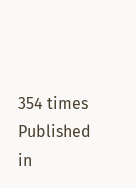354 times
Published in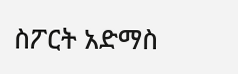ስፖርት አድማስ